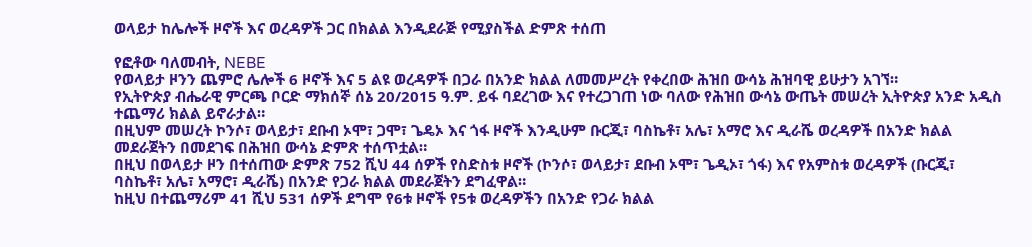ወላይታ ከሌሎች ዞኖች እና ወረዳዎች ጋር በክልል እንዲደራጅ የሚያስችል ድምጽ ተሰጠ

የፎቶው ባለመብት, NEBE
የወላይታ ዞንን ጨምሮ ሌሎች 6 ዞኖች እና 5 ልዩ ወረዳዎች በጋራ በአንድ ክልል ለመመሥረት የቀረበው ሕዝበ ውሳኔ ሕዝባዊ ይሁታን አገኘ።
የኢትዮጵያ ብሔራዊ ምርጫ ቦርድ ማክሰኞ ሰኔ 20/2015 ዓ.ም. ይፋ ባደረገው እና የተረጋገጠ ነው ባለው የሕዝበ ውሳኔ ውጤት መሠረት ኢትዮጵያ አንድ አዲስ ተጨማሪ ክልል ይኖራታል።
በዚህም መሠረት ኮንሶ፣ ወላይታ፣ ደቡብ ኦሞ፣ ጋሞ፣ ጌዴኦ እና ጎፋ ዞኖች እንዲሁም ቡርጂ፣ ባስኬቶ፣ አሌ፣ አማሮ እና ዲራሼ ወረዳዎች በአንድ ክልል መደራጀትን በመደገፍ በሕዝበ ውሳኔ ድምጽ ተሰጥቷል።
በዚህ በወላይታ ዞን በተሰጠው ድምጽ 752 ሺህ 44 ሰዎች የስድስቱ ዞኖች (ኮንሶ፣ ወላይታ፣ ደቡብ ኦሞ፣ ጌዲኦ፣ ጎፋ) እና የአምስቱ ወረዳዎች (ቡርጂ፣ ባስኬቶ፣ አሌ፣ አማሮ፣ ዲራሼ) በአንድ የጋራ ክልል መደራጀትን ደግፈዋል።
ከዚህ በተጨማሪም 41 ሺህ 531 ሰዎች ደግሞ የ6ቱ ዞኖች የ5ቱ ወረዳዎችን በአንድ የጋራ ክልል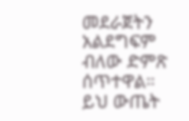መደራጀትን አልደግፍም ብለው ድምጽ ሰጥተዋል።
ይህ ውጤት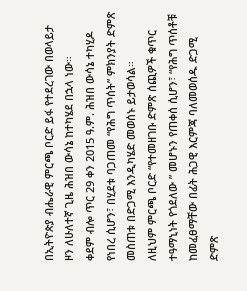በኢትዮጵያ ብሔራዊ ምርጫ ቦርድ ይፋ የተደረገው በወላይታ ዞን ለሁለተኛ ጊዜ ሕዝበ ውሳኔ ከተካሄደ በኋላ ነው።
ቀደም ብሎ ጥር 29 ቀን 2015 ዓ.ም. ሕዝበ ውሳኔ ተካሂዶ የነበረ ሲሆን፣ በሂደቱ ባጋጠመ “የሕግ ጥሰት” ምክንያት ድምጽ መስጠቱ በድጋሚ እንዲካሄድ መወሰኑ ይታወሳል።
ለዚህም ምርጫ ቦርድ “የተመዘገቡ ድምጽ ሰጪዎች ቁጥር ተዓማኒነት የጎደለው ” መሆኑን የጠቀሰ ሲሆን፣ “የሕግ ጥሰቶቹ ከመፈፀማቸው በፊት ሕጋዊ እርምጃ ባለመወሰዱ ድጋሚ ድምጽ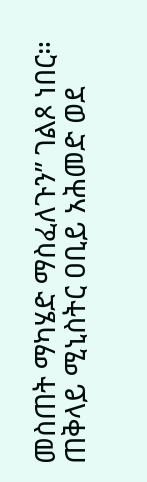መስጠት ማካሄድ ማስፈለጉን” ገልጾ ነበር።
ጠቅላይ ሚኒስትር ዐቢይ አሕመድ ወደ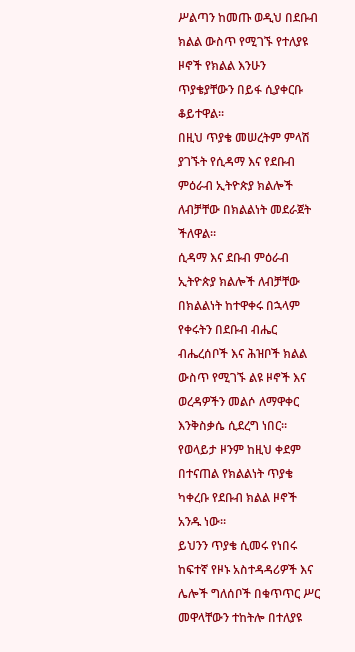ሥልጣን ከመጡ ወዲህ በደቡብ ክልል ውስጥ የሚገኙ የተለያዩ ዞኖች የክልል እንሁን ጥያቄያቸውን በይፋ ሲያቀርቡ ቆይተዋል።
በዚህ ጥያቄ መሠረትም ምላሽ ያገኙት የሲዳማ እና የደቡብ ምዕራብ ኢትዮጵያ ክልሎች ለብቻቸው በክልልነት መደራጀት ችለዋል።
ሲዳማ እና ደቡብ ምዕራብ ኢትዮጵያ ክልሎች ለብቻቸው በክልልነት ከተዋቀሩ በኋላም የቀሩትን በደቡብ ብሔር ብሔረሰቦች እና ሕዝቦች ክልል ውስጥ የሚገኙ ልዩ ዞኖች እና ወረዳዎችን መልሶ ለማዋቀር እንቅስቃሴ ሲደረግ ነበር።
የወላይታ ዞንም ከዚህ ቀደም በተናጠል የክልልነት ጥያቄ ካቀረቡ የደቡብ ክልል ዞኖች አንዱ ነው።
ይህንን ጥያቄ ሲመሩ የነበሩ ከፍተኛ የዞኑ አስተዳዳሪዎች እና ሌሎች ግለሰቦች በቁጥጥር ሥር መዋላቸውን ተከትሎ በተለያዩ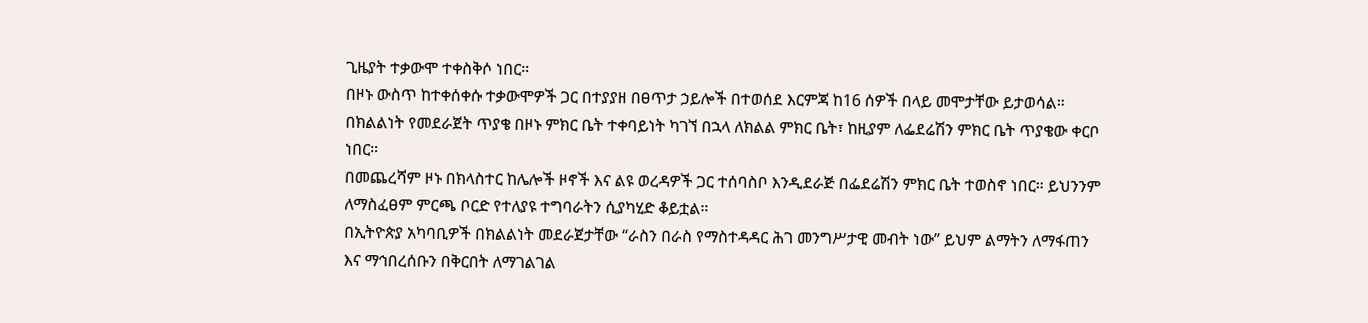ጊዜያት ተቃውሞ ተቀስቅሶ ነበር።
በዞኑ ውስጥ ከተቀሰቀሱ ተቃውሞዎች ጋር በተያያዘ በፀጥታ ኃይሎች በተወሰደ እርምጃ ከ16 ሰዎች በላይ መሞታቸው ይታወሳል።
በክልልነት የመደራጀት ጥያቄ በዞኑ ምክር ቤት ተቀባይነት ካገኘ በኋላ ለክልል ምክር ቤት፣ ከዚያም ለፌደሬሽን ምክር ቤት ጥያቄው ቀርቦ ነበር።
በመጨረሻም ዞኑ በክላስተር ከሌሎች ዞኖች እና ልዩ ወረዳዎች ጋር ተሰባስቦ እንዲደራጅ በፌደሬሽን ምክር ቤት ተወስኖ ነበር። ይህንንም ለማስፈፀም ምርጫ ቦርድ የተለያዩ ተግባራትን ሲያካሂድ ቆይቷል።
በኢትዮጵያ አካባቢዎች በክልልነት መደራጀታቸው “ራስን በራስ የማስተዳዳር ሕገ መንግሥታዊ መብት ነው” ይህም ልማትን ለማፋጠን እና ማኅበረሰቡን በቅርበት ለማገልገል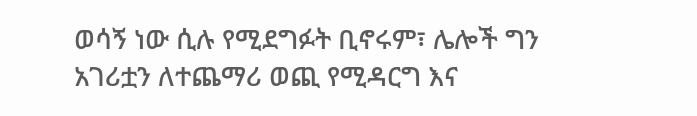ወሳኝ ነው ሲሉ የሚደግፉት ቢኖሩም፣ ሌሎች ግን አገሪቷን ለተጨማሪ ወጪ የሚዳርግ እና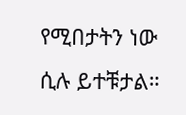የሚበታትን ነው ሲሉ ይተቹታል።